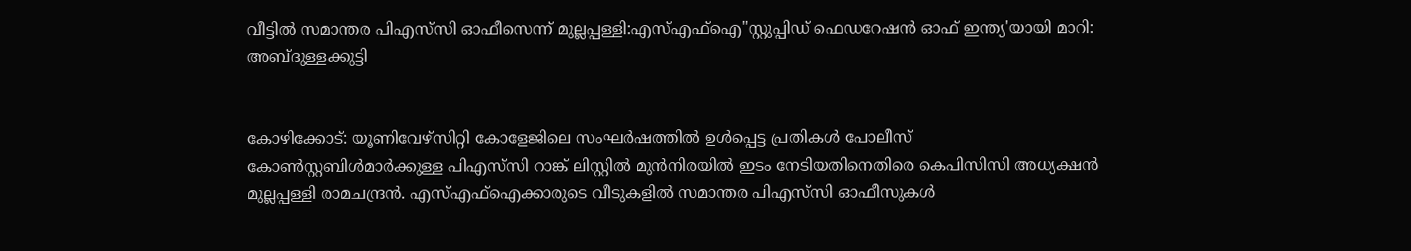വീട്ടില്‍ സമാന്തര പിഎസ്‌സി ഓഫീസെന്ന് മുല്ലപ്പള്ളി:എസ്എഫ്ഐ"സ്റ്റുപ്പിഡ് ഫെഡറേഷൻ ഓഫ് ഇന്ത്യ'യായി മാറി: അബ്ദുള്ളക്കുട്ടി


കോഴിക്കോട്: യൂണിവേഴ്‌സിറ്റി കോളേജിലെ സംഘര്‍ഷത്തിൽ ഉൾപ്പെട്ട പ്രതികള്‍ പോലീസ് കോണ്‍സ്റ്റബിള്‍മാര്‍ക്കുള്ള പിഎസ്‌സി റാങ്ക് ലിസ്റ്റില്‍ മുൻനിരയിൽ ഇടം നേടിയതിനെതിരെ കെപിസിസി അധ്യക്ഷന്‍ മുല്ലപ്പള്ളി രാമചന്ദ്രന്‍. എസ്എഫ്ഐക്കാരുടെ വീടുകളിൽ സമാന്തര പിഎസ്‌സി ഓഫീസുകൾ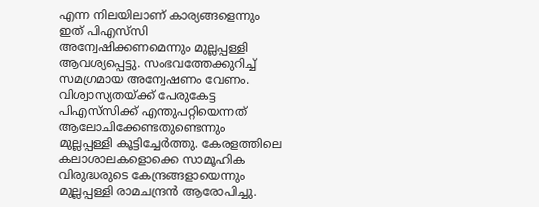എന്ന നിലയിലാണ് കാര്യങ്ങളെന്നും ഇത് പിഎസ്‌സി അന്വേഷിക്കണമെന്നും മുല്ലപ്പള്ളി ആവശ്യപ്പെട്ടു. സംഭവത്തേക്കുറിച്ച് സമഗ്രമായ അന്വേഷണം വേണം. വിശ്വാസ്യതയ്ക്ക് പേരുകേട്ട പിഎസ്‌സിക്ക് എന്തുപറ്റിയെന്നത് ആലോചിക്കേണ്ടതുണ്ടെന്നും മുല്ലപ്പള്ളി കൂട്ടിച്ചേർത്തു. കേരളത്തിലെ കലാശാലകളൊക്കെ സാമൂഹിക വിരുദ്ധരുടെ കേന്ദ്രങ്ങളായെന്നും മുല്ലപ്പള്ളി രാമചന്ദ്രന്‍ ആരോപിച്ചു.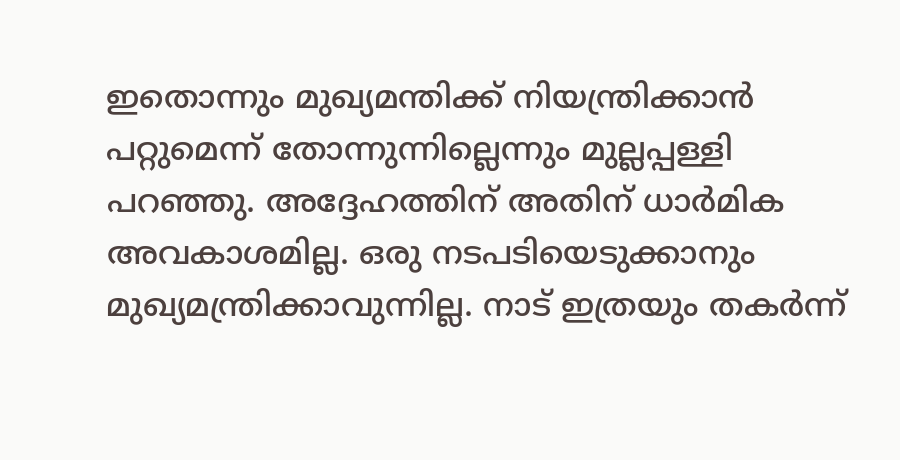ഇതൊന്നും മുഖ്യമന്തിക്ക് നിയന്ത്രിക്കാന്‍ പറ്റുമെന്ന് തോന്നുന്നില്ലെന്നും മുല്ലപ്പള്ളി പറഞ്ഞു. അദ്ദേഹത്തിന് അതിന് ധാര്‍മിക അവകാശമില്ല. ഒരു നടപടിയെടുക്കാനും മുഖ്യമന്ത്രിക്കാവുന്നില്ല. നാട് ഇത്രയും തകര്‍ന്ന്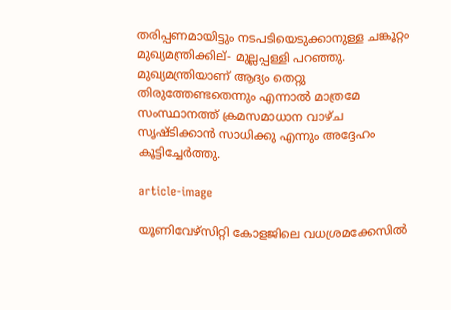തരിപ്പണമായിട്ടും നടപടിയെടുക്കാനുള്ള ചങ്കൂറ്റം മുഖ്യമന്ത്രിക്കില്- മുല്ലപ്പള്ളി പറഞ്ഞു. മുഖ്യമന്ത്രിയാണ് ആദ്യം തെറ്റു തിരുത്തേണ്ടതെന്നും എന്നാല്‍ മാത്രമേ സംസ്ഥാനത്ത് ക്രമസമാധാന വാഴ്ച സൃഷ്ടിക്കാന്‍ സാധിക്കു എന്നും അദ്ദേഹം കൂട്ടിച്ചേർത്തു.

article-image

യൂണിവേഴ്സിറ്റി കോളജിലെ വധശ്രമക്കേസിൽ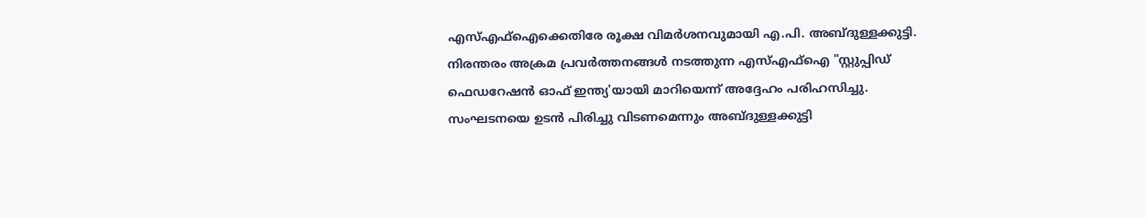എസ്എഫ്ഐക്കെതിരേ രൂക്ഷ വിമർശനവുമായി എ.പി. അബ്ദുള്ളക്കുട്ടി. നിരന്തരം അക്രമ പ്രവർത്തനങ്ങൾ നടത്തുന്ന എസ്എഫ്ഐ "സ്റ്റുപ്പിഡ് ഫെഡറേഷൻ ഓഫ് ഇന്ത്യ'യായി മാറിയെന്ന് അദ്ദേഹം പരിഹസിച്ചു. സംഘടനയെ ഉടൻ പിരിച്ചു വിടണമെന്നും അബ്ദുള്ളക്കുട്ടി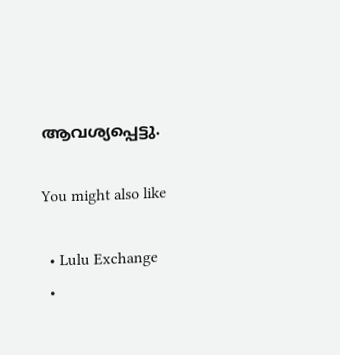ആവശ്യപ്പെട്ടു.

You might also like

  • Lulu Exchange
  •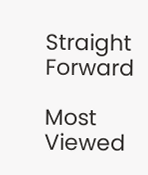Straight Forward

Most Viewed